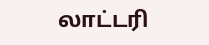லாட்டரி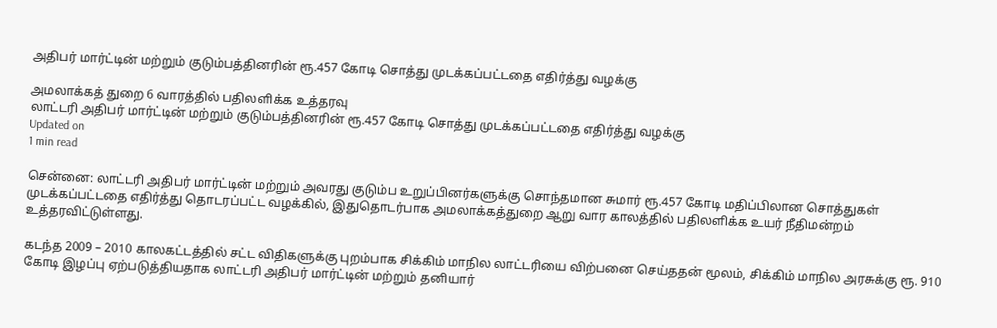அதிபர் மார்ட்டின் மற்றும் குடும்பத்தினரின் ரூ.457 கோடி சொத்து முடக்கப்பட்டதை எதிர்த்து வழக்கு

அமலாக்கத் துறை 6 வாரத்தில் பதிலளிக்க உத்தரவு
லாட்டரி அதிபர் மார்ட்டின் மற்றும் குடும்பத்தினரின் ரூ.457 கோடி சொத்து முடக்கப்பட்டதை எதிர்த்து வழக்கு
Updated on
1 min read

சென்னை: லாட்டரி அதிபர் மார்ட்டின் மற்றும் அவரது குடும்ப உறுப்பினர்களுக்கு சொந்தமான சுமார் ரூ.457 கோடி மதிப்பிலான சொத்துகள் முடக்கப்பட்டதை எதிர்த்து தொடரப்பட்ட வழக்கில், இதுதொடர்பாக அமலாக்கத்துறை ஆறு வார காலத்தில் பதிலளிக்க உயர் நீதிமன்றம் உத்தரவிட்டுள்ளது.

கடந்த 2009 – 2010 காலகட்டத்தில் சட்ட விதிகளுக்கு புறம்பாக சிக்கிம் மாநில லாட்டரியை விற்பனை செய்ததன் மூலம், சிக்கிம் மாநில அரசுக்கு ரூ. 910 கோடி இழப்பு ஏற்படுத்தியதாக லாட்டரி அதிபர் மார்ட்டின் மற்றும் தனியார்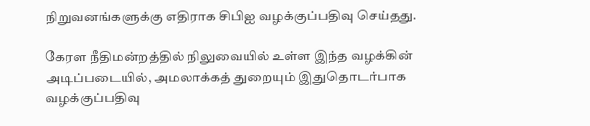நிறுவனங்களுக்கு எதிராக சிபிஐ வழக்குப்பதிவு செய்தது.

கேரள நீதிமன்றத்தில் நிலுவையில் உள்ள இந்த வழக்கின் அடிப்படையில், அமலாக்கத் துறையும் இதுதொடர்பாக வழக்குப்பதிவு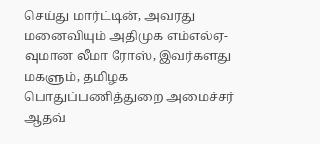செய்து மார்ட்டின், அவரது மனைவியும் அதிமுக எம்எல்ஏ-வுமான லீமா ரோஸ், இவர்களது மகளும், தமிழக பொதுப்பணித்துறை அமைச்சர் ஆதவ்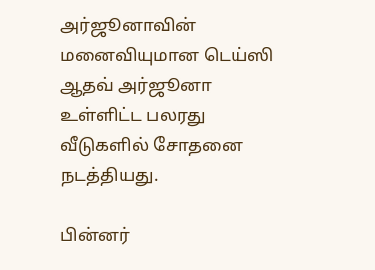அர்ஜூனாவின் மனைவியுமான டெய்ஸி ஆதவ் அர்ஜூனா உள்ளிட்ட பலரது வீடுகளில் சோதனை நடத்தியது.

பின்னர்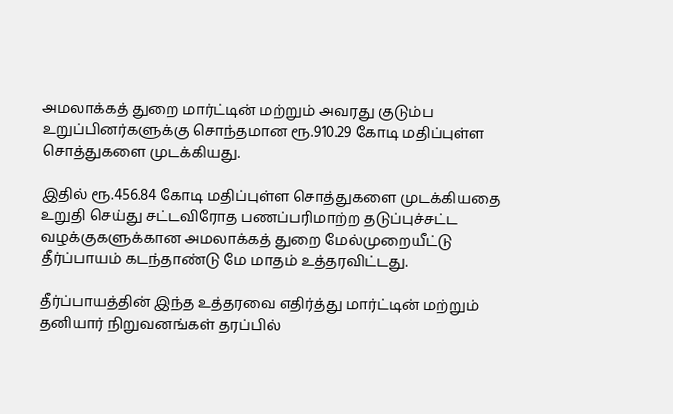அமலாக்கத் துறை மார்ட்டின் மற்றும் அவரது குடும்ப உறுப்பினர்களுக்கு சொந்தமான ரூ.910.29 கோடி மதிப்புள்ள சொத்துகளை முடக்கியது.

இதில் ரூ.456.84 கோடி மதிப்புள்ள சொத்துகளை முடக்கியதை உறுதி செய்து சட்டவிரோத பணப்பரிமாற்ற தடுப்புச்சட்ட வழக்குகளுக்கான அமலாக்கத் துறை மேல்முறையீட்டு தீர்ப்பாயம் கடந்தாண்டு மே மாதம் உத்தரவிட்டது.

தீர்ப்பாயத்தின் இந்த உத்தரவை எதிர்த்து மார்ட்டின் மற்றும் தனியார் நிறுவனங்கள் தரப்பில்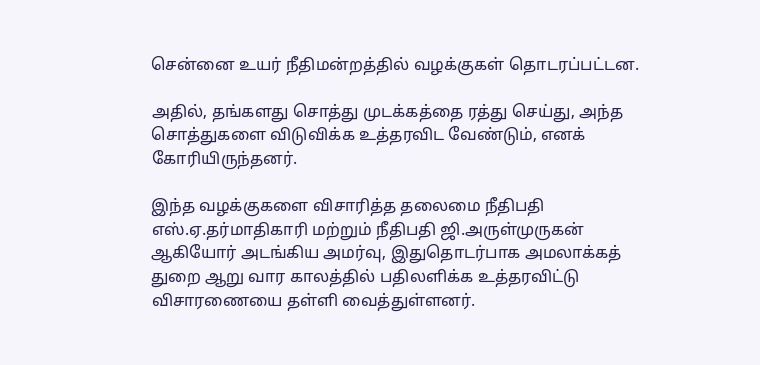சென்னை உயர் நீதிமன்றத்தில் வழக்குகள் தொடரப்பட்டன.

அதில், தங்களது சொத்து முடக்கத்தை ரத்து செய்து, அந்த சொத்துகளை விடுவிக்க உத்தரவிட வேண்டும், எனக் கோரியிருந்தனர்.

இந்த வழக்குகளை விசாரித்த தலைமை நீதிபதி எஸ்.ஏ.தர்மாதிகாரி மற்றும் நீதிபதி ஜி.அருள்முருகன் ஆகியோர் அடங்கிய அமர்வு, இதுதொடர்பாக அமலாக்கத் துறை ஆறு வார காலத்தில் பதிலளிக்க உத்தரவிட்டு விசாரணையை தள்ளி வைத்துள்ளனர்.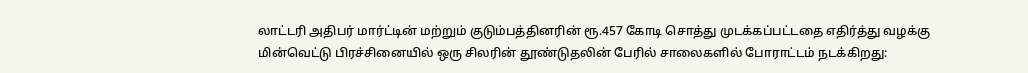லாட்டரி அதிபர் மார்ட்டின் மற்றும் குடும்பத்தினரின் ரூ.457 கோடி சொத்து முடக்கப்பட்டதை எதிர்த்து வழக்கு
மின்வெட்டு பிரச்சினையில் ஒரு சிலரின் தூண்டுதலின் பேரில் சாலைகளில் போராட்டம் நடக்கிறது: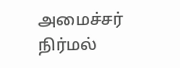அமைச்சர் நிர்மல்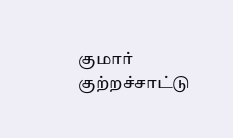குமார் குற்றச்சாட்டு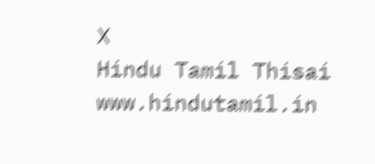X
Hindu Tamil Thisai
www.hindutamil.in